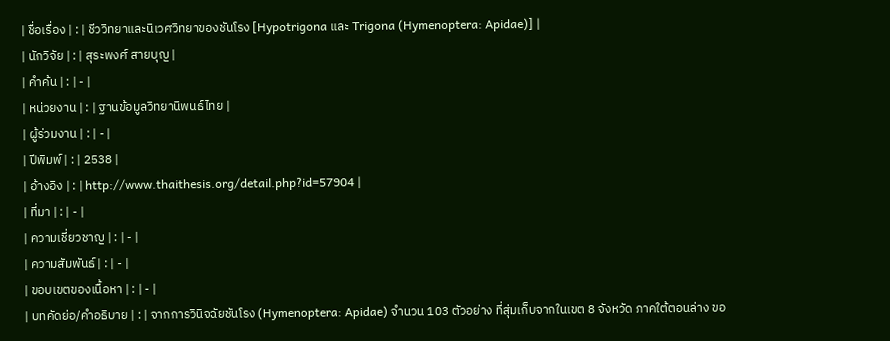| ชื่อเรื่อง | : | ชีววิทยาและนิเวศวิทยาของชันโรง [Hypotrigona และ Trigona (Hymenoptera: Apidae)] |
| นักวิจัย | : | สุระพงศ์ สายบุญ |
| คำค้น | : | - |
| หน่วยงาน | : | ฐานข้อมูลวิทยานิพนธ์ไทย |
| ผู้ร่วมงาน | : | - |
| ปีพิมพ์ | : | 2538 |
| อ้างอิง | : | http://www.thaithesis.org/detail.php?id=57904 |
| ที่มา | : | - |
| ความเชี่ยวชาญ | : | - |
| ความสัมพันธ์ | : | - |
| ขอบเขตของเนื้อหา | : | - |
| บทคัดย่อ/คำอธิบาย | : | จากการวินิจฉัยชันโรง (Hymenoptera: Apidae) จำนวน 103 ตัวอย่าง ที่สุ่มเก็บจากในเขต 8 จังหวัด ภาคใต้ตอนล่าง ขอ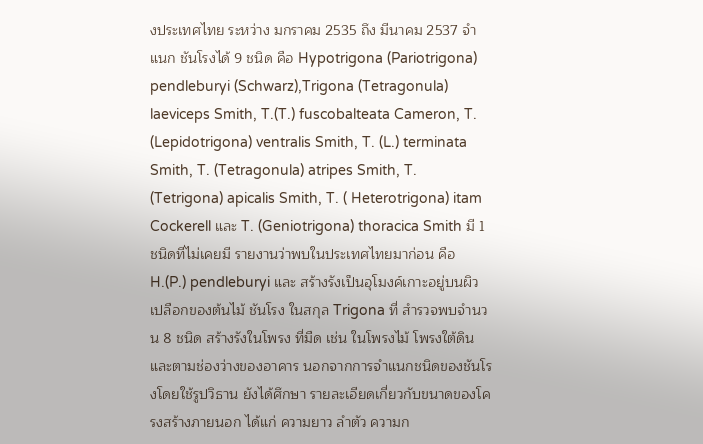งประเทศไทย ระหว่าง มกราคม 2535 ถึง มีนาคม 2537 จำแนก ชันโรงได้ 9 ชนิด คือ Hypotrigona (Pariotrigona) pendleburyi (Schwarz),Trigona (Tetragonula) laeviceps Smith, T.(T.) fuscobalteata Cameron, T. (Lepidotrigona) ventralis Smith, T. (L.) terminata Smith, T. (Tetragonula) atripes Smith, T. (Tetrigona) apicalis Smith, T. ( Heterotrigona) itam Cockerell และ T. (Geniotrigona) thoracica Smith มี 1 ชนิดที่ไม่เคยมี รายงานว่าพบในประเทศไทยมาก่อน คือ H.(P.) pendleburyi และ สร้างรังเป็นอุโมงค์เกาะอยู่บนผิวเปลือกของต้นไม้ ชันโรง ในสกุล Trigona ที่ สำรวจพบจำนวน 8 ชนิด สร้างรังในโพรง ที่มืด เช่น ในโพรงไม้ โพรงใต้ดิน และตามช่องว่างของอาคาร นอกจากการจำแนกชนิดของชันโรงโดยใช้รูปวิธาน ยังได้ศึกษา รายละเอียดเกี่ยวกับขนาดของโครงสร้างภายนอก ได้แก่ ความยาว ลำตัว ความก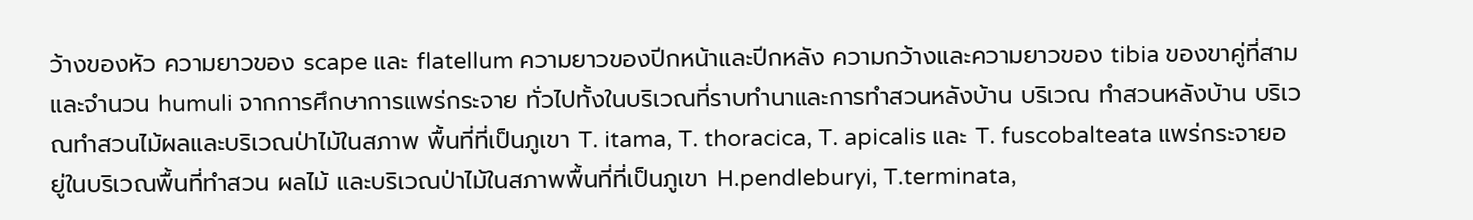ว้างของหัว ความยาวของ scape และ flatellum ความยาวของปีกหน้าและปีกหลัง ความกว้างและความยาวของ tibia ของขาคู่ที่สาม และจำนวน humuli จากการศึกษาการแพร่กระจาย ทั่วไปทั้งในบริเวณที่ราบทำนาและการทำสวนหลังบ้าน บริเวณ ทำสวนหลังบ้าน บริเวณทำสวนไม้ผลและบริเวณป่าไม้ในสภาพ พื้นที่ที่เป็นภูเขา T. itama, T. thoracica, T. apicalis และ T. fuscobalteata แพร่กระจายอยู่ในบริเวณพื้นที่ทำสวน ผลไม้ และบริเวณป่าไม้ในสภาพพื้นที่ที่เป็นภูเขา H.pendleburyi, T.terminata,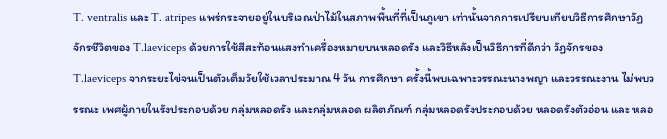T. ventralis และ T. atripes แพร่กระจายอยู่ในบริเวณป่าไม้ในสภาพพื้นที่ที่เป็นภูเขา เท่านั้นจากการเปรียบเทียบวิธีการศึกษาวัฏจักรชีวิตของ T.laeviceps ด้วยการใช้สีสะท้อนแสงทำเครื่องหมายบนหลอดรัง และวิธีหลังเป็นวิธีการที่ดีกว่า วัฏจักรของ T.laeviceps จากระยะไข่จนเป็นตัวเต็มวัยใช้เวลาประมาณ 4 วัน การศึกษา ครั้งนี้พบเฉพาะวรรณะนางพญา และวรรณะงาน ไม่พบวรรณะ เพศผู้ภายในรังประกอบด้วย กลุ่มหลอดรัง และกลุ่มหลอด ผลิตภัณฑ์ กลุ่มหลอดรังประกอบด้วย หลอดรังตัวอ่อน และ หลอ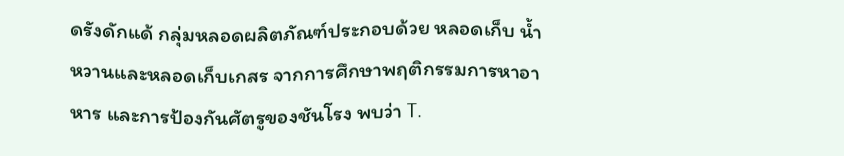ดรังดักแด้ กลุ่มหลอดผลิตภัณฑ์ประกอบด้วย หลอดเก็บ น้ำหวานและหลอดเก็บเกสร จากการศึกษาพฤติกรรมการหาอาหาร และการป้องกันศัตรูของชันโรง พบว่า T.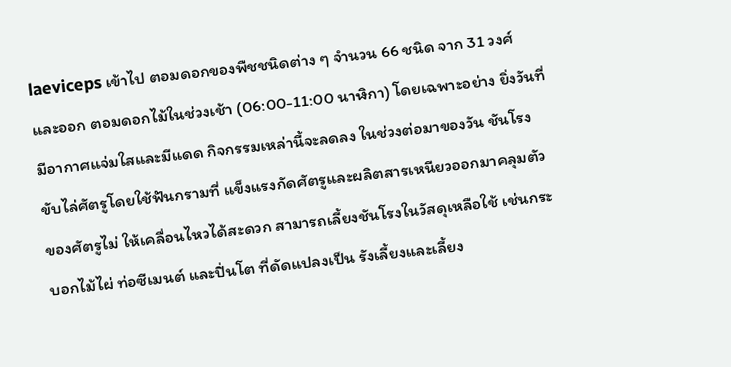laeviceps เข้าไป ตอมดอกของพืชชนิดต่าง ๆ จำนวน 66 ชนิด จาก 31 วงศ์ และออก ตอมดอกไม้ในช่วงเช้า (06:00-11:00 นาฬิกา) โดยเฉพาะอย่าง ยิ่งวันที่มีอากาศแจ่มใสและมีแดด กิจกรรมเหล่านี้จะลดลง ในช่วงต่อมาของวัน ชันโรงขับไล่ศัตรูโดยใช้ฟันกรามที่ แข็งแรงกัดศัตรูและผลิตสารเหนียวออกมาคลุมตัวของศัตรูไม่ ให้เคลื่อนไหวได้สะดวก สามารถเลี้ยงชันโรงในวัสดุเหลือใช้ เช่นกระบอกไม้ไผ่ ท่อซีเมนต์ และปิ่นโต ที่ดัดแปลงเป็น รังเลี้ยงและเลี้ยง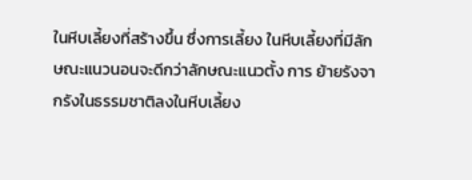ในหีบเลี้ยงที่สร้างขึ้น ซึ่งการเลี้ยง ในหีบเลี้ยงที่มีลักษณะแนวนอนจะดีกว่าลักษณะแนวตั้ง การ ย้ายรังจากรังในธรรมชาติลงในหีบเลี้ยง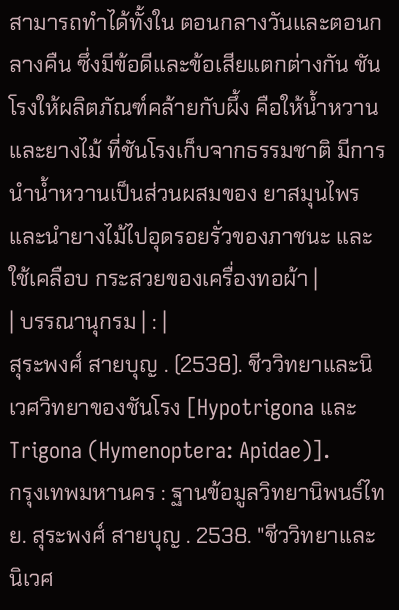สามารถทำได้ทั้งใน ตอนกลางวันและตอนกลางคืน ซึ่งมีข้อดีและข้อเสียแตกต่างกัน ชันโรงให้ผลิตภัณฑ์คล้ายกับผึ้ง คือให้น้ำหวานและยางไม้ ที่ชันโรงเก็บจากธรรมชาติ มีการนำน้ำหวานเป็นส่วนผสมของ ยาสมุนไพร และนำยางไม้ไปอุดรอยรั่วของภาชนะ และใช้เคลือบ กระสวยของเครื่องทอผ้า |
| บรรณานุกรม | : |
สุระพงศ์ สายบุญ . (2538). ชีววิทยาและนิเวศวิทยาของชันโรง [Hypotrigona และ Trigona (Hymenoptera: Apidae)].
กรุงเทพมหานคร : ฐานข้อมูลวิทยานิพนธ์ไทย. สุระพงศ์ สายบุญ . 2538. "ชีววิทยาและนิเวศ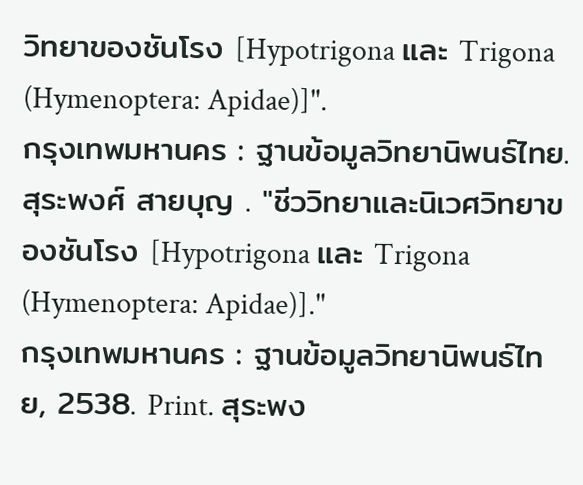วิทยาของชันโรง [Hypotrigona และ Trigona (Hymenoptera: Apidae)]".
กรุงเทพมหานคร : ฐานข้อมูลวิทยานิพนธ์ไทย. สุระพงศ์ สายบุญ . "ชีววิทยาและนิเวศวิทยาของชันโรง [Hypotrigona และ Trigona (Hymenoptera: Apidae)]."
กรุงเทพมหานคร : ฐานข้อมูลวิทยานิพนธ์ไทย, 2538. Print. สุระพง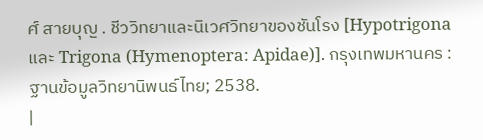ศ์ สายบุญ . ชีววิทยาและนิเวศวิทยาของชันโรง [Hypotrigona และ Trigona (Hymenoptera: Apidae)]. กรุงเทพมหานคร : ฐานข้อมูลวิทยานิพนธ์ไทย; 2538.
|